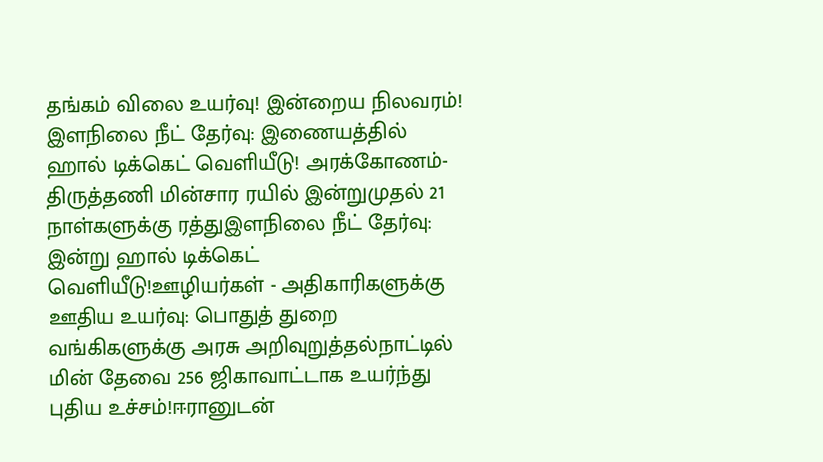தங்கம் விலை உயர்வு! இன்றைய நிலவரம்! இளநிலை நீட் தேர்வு: இணையத்தில் ஹால் டிக்கெட் வெளியீடு! அரக்கோணம்-திருத்தணி மின்சார ரயில் இன்றுமுதல் 21 நாள்களுக்கு ரத்துஇளநிலை நீட் தேர்வு: இன்று ஹால் டிக்கெட் வெளியீடு!ஊழியர்கள் - அதிகாரிகளுக்கு ஊதிய உயர்வு: பொதுத் துறை வங்கிகளுக்கு அரசு அறிவுறுத்தல்நாட்டில் மின் தேவை 256 ஜிகாவாட்டாக உயர்ந்து புதிய உச்சம்!ஈரானுடன்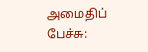அமைதிப் பேச்சு: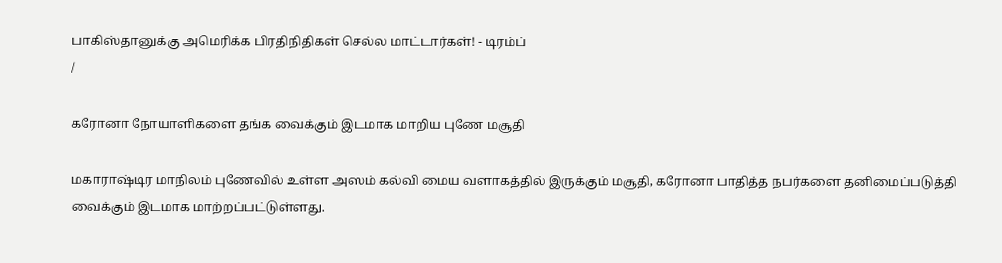பாகிஸ்தானுக்கு அமெரிக்க பிரதிநிதிகள் செல்ல மாட்டார்கள்! - டிரம்ப்
/

கரோனா நோயாளிகளை தங்க வைக்கும் இடமாக மாறிய புணே மசூதி

மகாராஷ்டிர மாநிலம் புணேவில் உள்ள அஸம் கல்வி மைய வளாகத்தில் இருக்கும் மசூதி, கரோனா பாதித்த நபர்களை தனிமைப்படுத்தி வைக்கும் இடமாக மாற்றப்பட்டுள்ளது.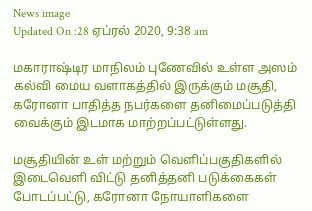News image
Updated On :28 ஏப்ரல் 2020, 9:38 am

மகாராஷ்டிர மாநிலம் புணேவில் உள்ள அஸம் கல்வி மைய வளாகத்தில் இருக்கும் மசூதி, கரோனா பாதித்த நபர்களை தனிமைப்படுத்தி வைக்கும் இடமாக மாற்றப்பட்டுள்ளது.

மசூதியின் உள் மற்றும் வெளிப்பகுதிகளில் இடைவெளி விட்டு தனித்தனி படுக்கைகள் போடப்பட்டு, கரோனா நோயாளிகளை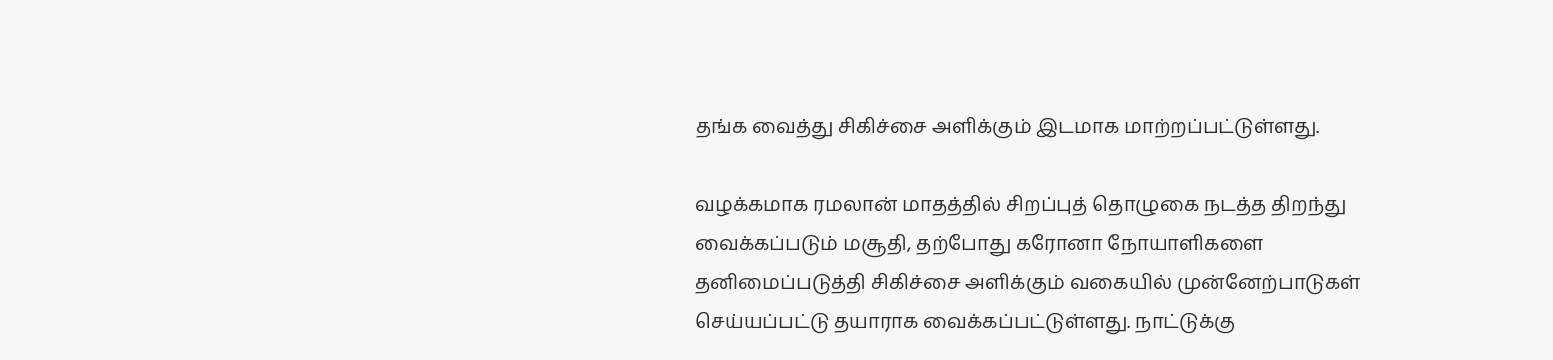தங்க வைத்து சிகிச்சை அளிக்கும் இடமாக மாற்றப்பட்டுள்ளது.

வழக்கமாக ரமலான் மாதத்தில் சிறப்புத் தொழுகை நடத்த திறந்து வைக்கப்படும் மசூதி, தற்போது கரோனா நோயாளிகளை தனிமைப்படுத்தி சிகிச்சை அளிக்கும் வகையில் முன்னேற்பாடுகள் செய்யப்பட்டு தயாராக வைக்கப்பட்டுள்ளது. நாட்டுக்கு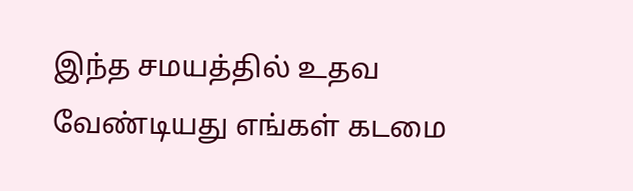இந்த சமயத்தில் உதவ வேண்டியது எங்கள் கடமை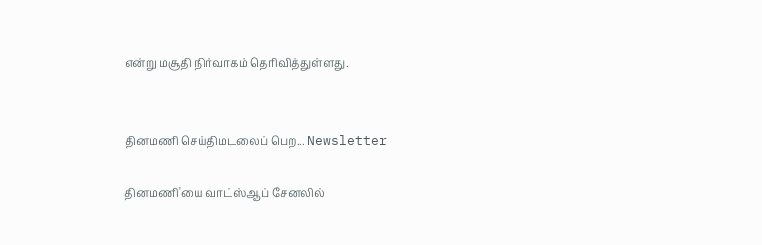என்று மசூதி நிர்வாகம் தெரிவித்துள்ளது.


தினமணி செய்திமடலைப் பெற... Newsletter

தினமணி'யை வாட்ஸ்ஆப் சேனலில்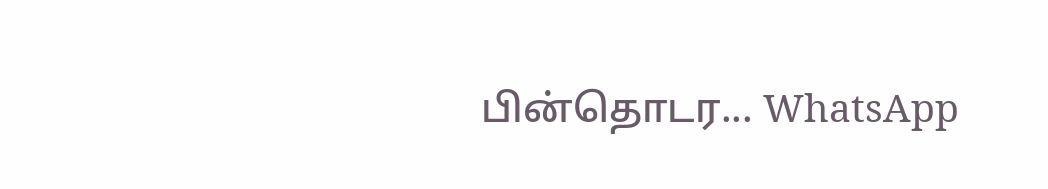பின்தொடர... WhatsApp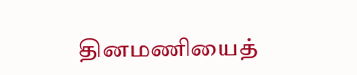தினமணியைத்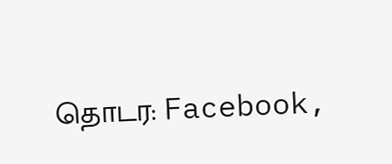தொடர: Facebook,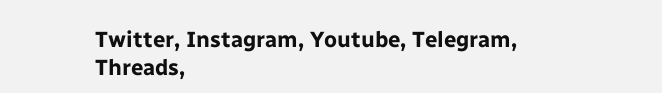Twitter, Instagram, Youtube, Telegram, Threads,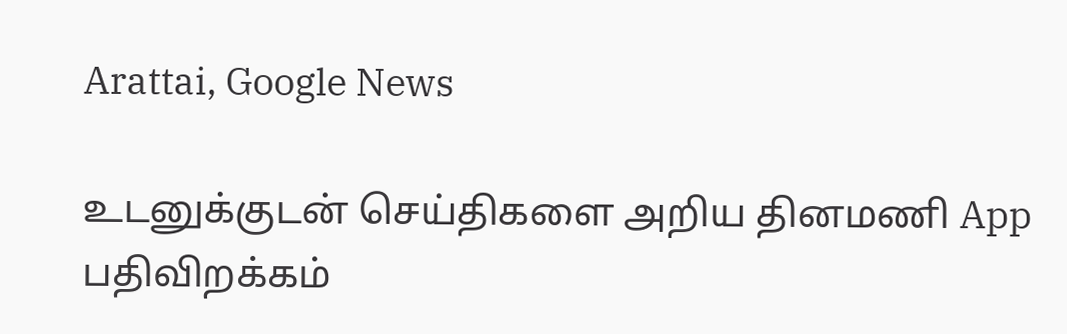Arattai, Google News

உடனுக்குடன் செய்திகளை அறிய தினமணி App பதிவிறக்கம்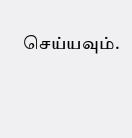செய்யவும்.